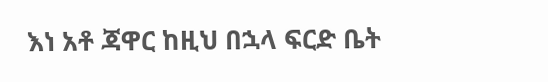እነ አቶ ጃዋር ከዚህ በኋላ ፍርድ ቤት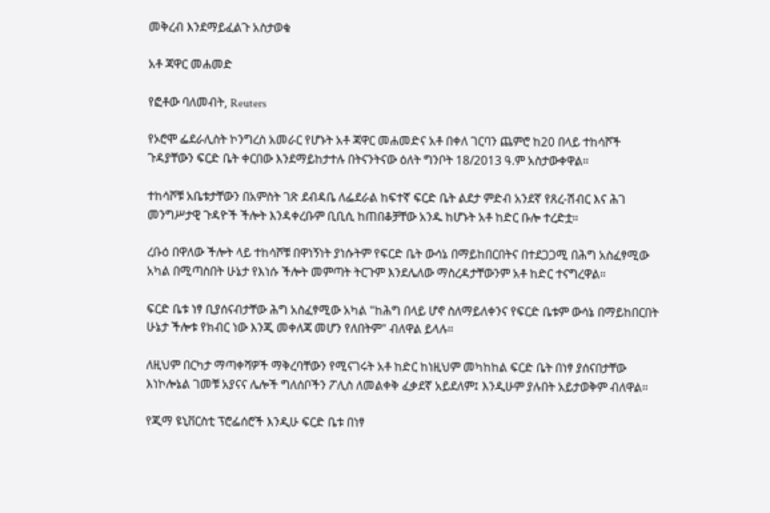መቅረብ እንደማይፈልጉ አስታወቁ

አቶ ጃዋር መሐመድ

የፎቶው ባለመብት, Reuters

የኦሮሞ ፌደራሊስት ኮንግረስ አመራር የሆኑት አቶ ጃዋር መሐመድና አቶ በቀለ ገርባን ጨምሮ ከ20 በላይ ተከሳሾች ጉዳያቸውን ፍርድ ቤት ቀርበው እንደማይከታተሉ በትናንትናው ዕለት ግንቦት 18/2013 ዓ.ም አስታውቀዋል።

ተከሳሾቹ አቤቱታቸውን በአምስት ገጽ ደብዳቤ ለፌደራል ከፍተኛ ፍርድ ቤት ልደታ ምድብ አንደኛ የጸረ-ሽብር እና ሕገ መንግሥታዊ ጉዳዮች ችሎት እንዳቀረቡም ቢቢሲ ከጠበቆቻቸው አንዱ ከሆኑት አቶ ከድር ቡሎ ተረድቷ።

ረቡዕ በዋለው ችሎት ላይ ተከሳሾቹ በዋነኝነት ያነሱትም የፍርድ ቤት ውሳኔ በማይከበርበትና በተደጋጋሚ በሕግ አስፈፃሚው አካል በሚጣስበት ሁኔታ የእነሱ ችሎት መምጣት ትርጉም እንደሌለው ማስረዳታቸውንም አቶ ከድር ተናግረዋል።

ፍርድ ቤቱ ነፃ ቢያሰናብታቸው ሕግ አስፈፃሚው አካል "ከሕግ በላይ ሆኖ ስለማይለቀንና የፍርድ ቤቱም ውሳኔ በማይከበርበት ሁኔታ ችሎቱ የክብር ነው እንጂ መቀለጃ መሆን የለበትም" ብለዋል ይላሉ።

ለዚህም በርካታ ማጣቀሻዎች ማቅረባቸውን የሚናገሩት አቶ ከድር ከነዚህም መካከከል ፍርድ ቤት በነፃ ያሰናበታቸው እነኮሎኔል ገመቹ አያናና ሌሎች ግለሰቦችን ፖሊስ ለመልቀቅ ፈቃደኛ አይደለም፤ እንዲሁም ያሉበት አይታወቅም ብለዋል።

የጂማ ዩኒቨርስቲ ፕሮፌሰሮች እንዲሁ ፍርድ ቤቱ በነፃ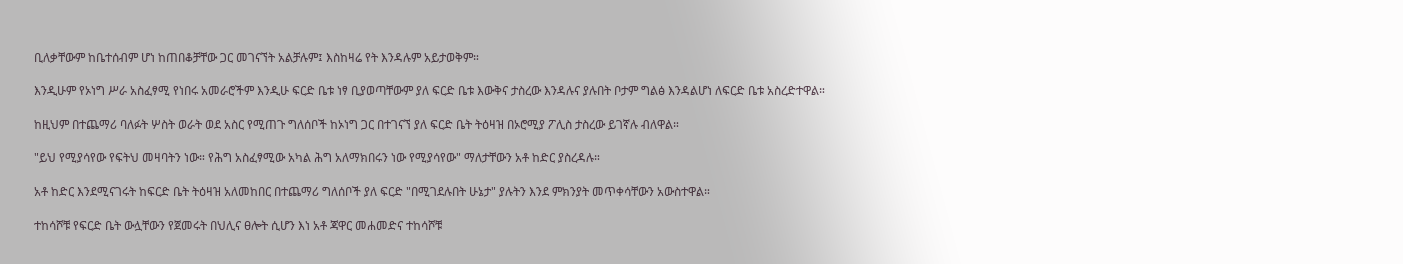ቢለቃቸውም ከቤተሰብም ሆነ ከጠበቆቻቸው ጋር መገናኘት አልቻሉም፤ እስከዛሬ የት እንዳሉም አይታወቅም።

እንዲሁም የኦነግ ሥራ አስፈፃሚ የነበሩ አመራሮችም እንዲሁ ፍርድ ቤቱ ነፃ ቢያወጣቸውም ያለ ፍርድ ቤቱ እውቅና ታስረው እንዳሉና ያሉበት ቦታም ግልፅ እንዳልሆነ ለፍርድ ቤቱ አስረድተዋል።

ከዚህም በተጨማሪ ባለፉት ሦስት ወራት ወደ አስር የሚጠጉ ግለሰቦች ከኦነግ ጋር በተገናኘ ያለ ፍርድ ቤት ትዕዛዝ በኦሮሚያ ፖሊስ ታስረው ይገኛሉ ብለዋል።

"ይህ የሚያሳየው የፍትህ መዛባትን ነው። የሕግ አስፈፃሚው አካል ሕግ አለማክበሩን ነው የሚያሳየው" ማለታቸውን አቶ ከድር ያስረዳሉ።

አቶ ከድር እንደሚናገሩት ከፍርድ ቤት ትዕዛዝ አለመከበር በተጨማሪ ግለሰቦች ያለ ፍርድ "በሚገደሉበት ሁኔታ" ያሉትን እንደ ምክንያት መጥቀሳቸውን አውስተዋል።

ተከሳሾቹ የፍርድ ቤት ውሏቸውን የጀመሩት በህሊና ፀሎት ሲሆን እነ አቶ ጃዋር መሐመድና ተከሳሾቹ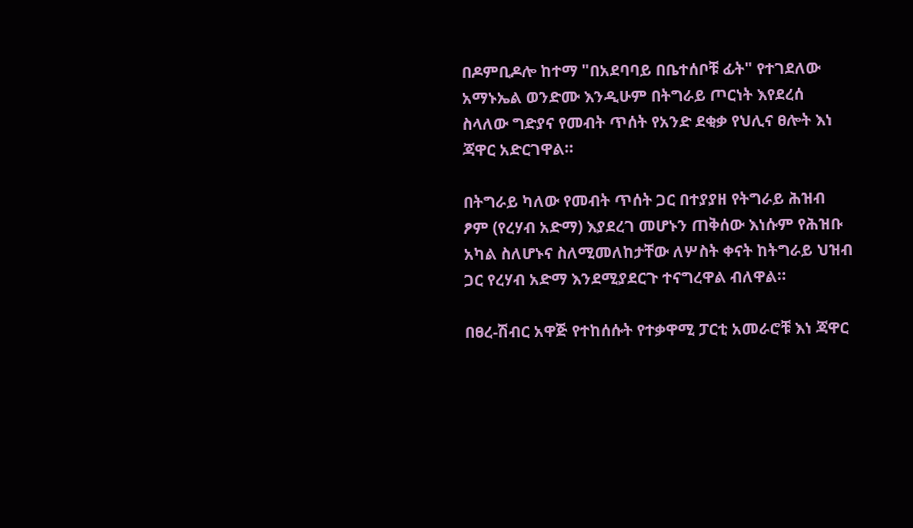በዶምቢዶሎ ከተማ "በአደባባይ በቤተሰቦቹ ፊት" የተገደለው አማኑኤል ወንድሙ እንዲሁም በትግራይ ጦርነት እየደረሰ ስላለው ግድያና የመብት ጥሰት የአንድ ደቂቃ የህሊና ፀሎት እነ ጃዋር አድርገዋል።

በትግራይ ካለው የመብት ጥሰት ጋር በተያያዘ የትግራይ ሕዝብ ፆም (የረሃብ አድማ) እያደረገ መሆኑን ጠቅሰው እነሱም የሕዝቡ አካል ስለሆኑና ስለሚመለከታቸው ለሦስት ቀናት ከትግራይ ህዝብ ጋር የረሃብ አድማ እንደሚያደርጉ ተናግረዋል ብለዋል።

በፀረ-ሽብር አዋጅ የተከሰሱት የተቃዋሚ ፓርቲ አመራሮቹ እነ ጃዋር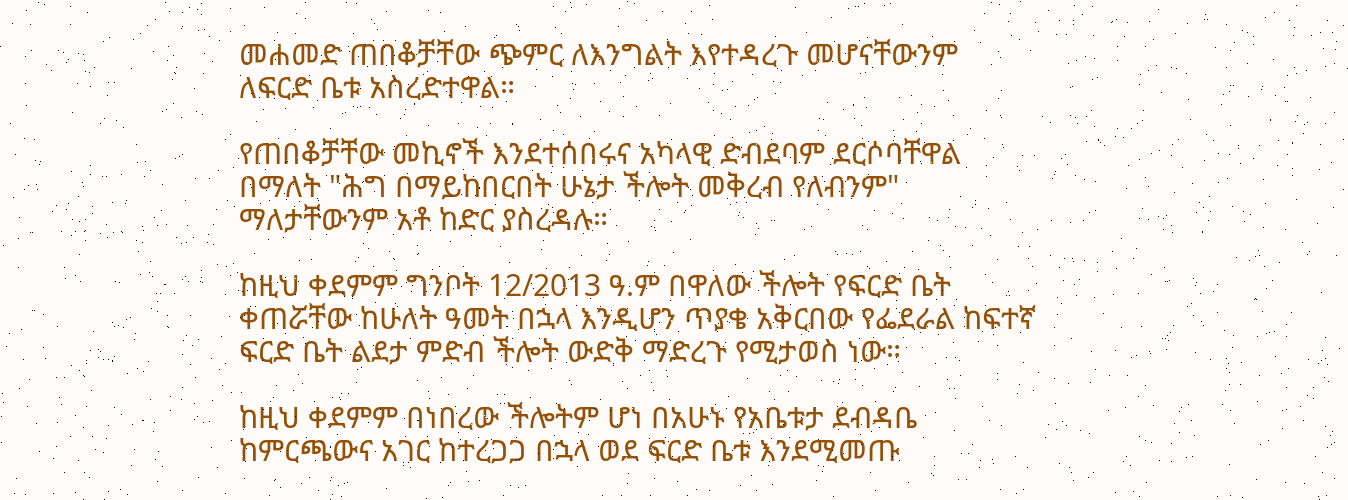መሐመድ ጠበቆቻቸው ጭምር ለእንግልት እየተዳረጉ መሆናቸውንም ለፍርድ ቤቱ አስረድተዋል።

የጠበቆቻቸው መኪኖች እንደተሰበሩና አካላዊ ድብደባም ደርሶባቸዋል በማለት "ሕግ በማይከበርበት ሁኔታ ችሎት መቅረብ የለብንም" ማለታቸውንም አቶ ከድር ያስረዳሉ።

ከዚህ ቀደምም ግንቦት 12/2013 ዓ.ም በዋለው ችሎት የፍርድ ቤት ቀጠሯቸው ከሁለት ዓመት በኋላ እንዲሆን ጥያቄ አቅርበው የፌደራል ከፍተኛ ፍርድ ቤት ልደታ ምድብ ችሎት ውድቅ ማድረጉ የሚታወስ ነው።

ከዚህ ቀደምም በነበረው ችሎትም ሆነ በአሁኑ የአቤቱታ ደብዳቤ ከምርጫውና አገር ከተረጋጋ በኋላ ወደ ፍርድ ቤቱ እንደሚመጡ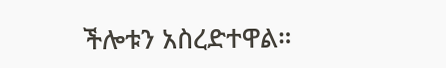ችሎቱን አስረድተዋል።